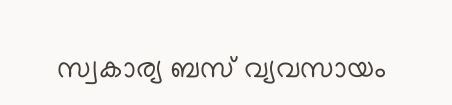സ്വകാര്യ ബസ് വ്യവസായം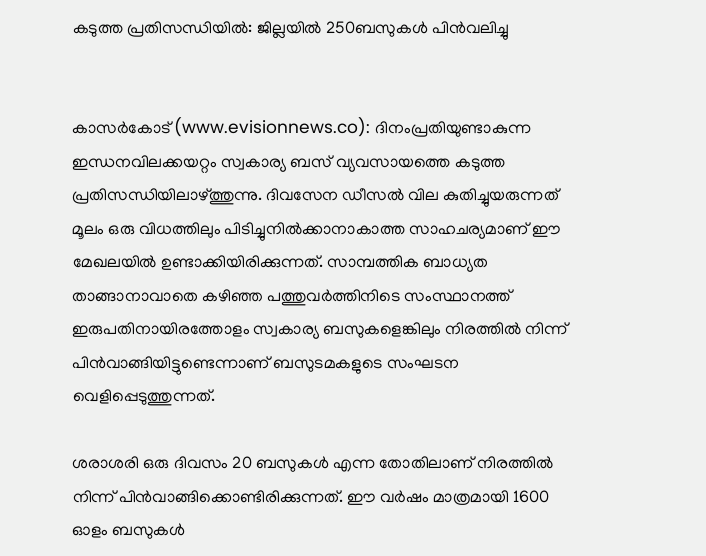കടുത്ത പ്രതിസന്ധിയില്‍: ജില്ലയില്‍ 250ബസുകള്‍ പിന്‍വലിച്ചു


കാസര്‍കോട് (www.evisionnews.co): ദിനംപ്രതിയുണ്ടാകുന്ന ഇന്ധനവിലക്കയറ്റം സ്വകാര്യ ബസ് വ്യവസായത്തെ കടുത്ത പ്രതിസന്ധിയിലാഴ്ത്തുന്നു. ദിവസേന ഡീസല്‍ വില കുതിച്ചുയരുന്നത് മൂലം ഒരു വിധത്തിലും പിടിച്ചുനില്‍ക്കാനാകാത്ത സാഹചര്യമാണ് ഈ മേഖലയില്‍ ഉണ്ടാക്കിയിരിക്കുന്നത്. സാമ്പത്തിക ബാധ്യത താങ്ങാനാവാതെ കഴിഞ്ഞ പത്തുവര്‍ത്തിനിടെ സംസ്ഥാനത്ത് ഇരുപതിനായിരത്തോളം സ്വകാര്യ ബസുകളെങ്കിലും നിരത്തില്‍ നിന്ന് പിന്‍വാങ്ങിയിട്ടുണ്ടെന്നാണ് ബസുടമകളുടെ സംഘടന വെളിപ്പെടുത്തുന്നത്.

ശരാശരി ഒരു ദിവസം 20 ബസുകള്‍ എന്ന തോതിലാണ് നിരത്തില്‍ നിന്ന് പിന്‍വാങ്ങിക്കൊണ്ടിരിക്കുന്നത്. ഈ വര്‍ഷം മാത്രമായി 1600 ഓളം ബസുകള്‍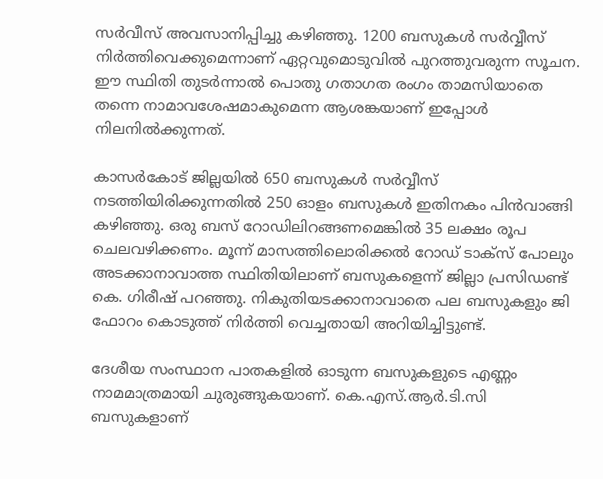സര്‍വീസ് അവസാനിപ്പിച്ചു കഴിഞ്ഞു. 1200 ബസുകള്‍ സര്‍വ്വീസ് നിര്‍ത്തിവെക്കുമെന്നാണ് ഏറ്റവുമൊടുവില്‍ പുറത്തുവരുന്ന സൂചന. ഈ സ്ഥിതി തുടര്‍ന്നാല്‍ പൊതു ഗതാഗത രംഗം താമസിയാതെ തന്നെ നാമാവശേഷമാകുമെന്ന ആശങ്കയാണ് ഇപ്പോള്‍ നിലനില്‍ക്കുന്നത്.

കാസര്‍കോട് ജില്ലയില്‍ 650 ബസുകള്‍ സര്‍വ്വീസ് നടത്തിയിരിക്കുന്നതില്‍ 250 ഓളം ബസുകള്‍ ഇതിനകം പിന്‍വാങ്ങി കഴിഞ്ഞു. ഒരു ബസ് റോഡിലിറങ്ങണമെങ്കില്‍ 35 ലക്ഷം രൂപ ചെലവഴിക്കണം. മൂന്ന് മാസത്തിലൊരിക്കല്‍ റോഡ് ടാക്സ് പോലും അടക്കാനാവാത്ത സ്ഥിതിയിലാണ് ബസുകളെന്ന് ജില്ലാ പ്രസിഡണ്ട് കെ. ഗിരീഷ് പറഞ്ഞു. നികുതിയടക്കാനാവാതെ പല ബസുകളും ജി ഫോറം കൊടുത്ത് നിര്‍ത്തി വെച്ചതായി അറിയിച്ചിട്ടുണ്ട്.

ദേശീയ സംസ്ഥാന പാതകളില്‍ ഓടുന്ന ബസുകളുടെ എണ്ണം നാമമാത്രമായി ചുരുങ്ങുകയാണ്. കെ.എസ്.ആര്‍.ടി.സി ബസുകളാണ്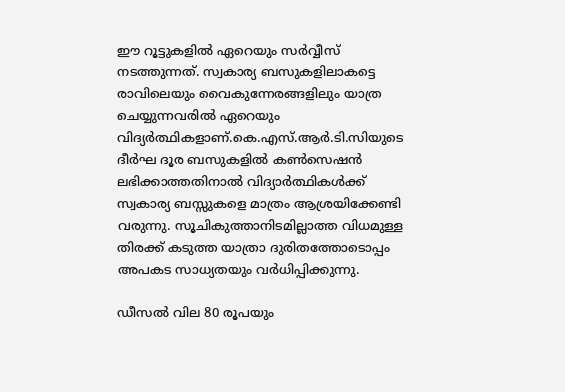ഈ റൂട്ടുകളില്‍ ഏറെയും സര്‍വ്വീസ് നടത്തുന്നത്. സ്വകാര്യ ബസുകളിലാകട്ടെ രാവിലെയും വൈകുന്നേരങ്ങളിലും യാത്ര ചെയ്യുന്നവരില്‍ ഏറെയും വിദ്യര്‍ത്ഥികളാണ്.കെ.എസ്.ആര്‍.ടി.സിയുടെ ദീര്‍ഘ ദൂര ബസുകളില്‍ കണ്‍സെഷന്‍ ലഭിക്കാത്തതിനാല്‍ വിദ്യാര്‍ത്ഥികള്‍ക്ക് സ്വകാര്യ ബസ്സുകളെ മാത്രം ആശ്രയിക്കേണ്ടി വരുന്നു. സൂചികുത്താനിടമില്ലാത്ത വിധമുള്ള തിരക്ക് കടുത്ത യാത്രാ ദുരിതത്തോടൊപ്പം അപകട സാധ്യതയും വര്‍ധിപ്പിക്കുന്നു.

ഡീസല്‍ വില 80 രൂപയും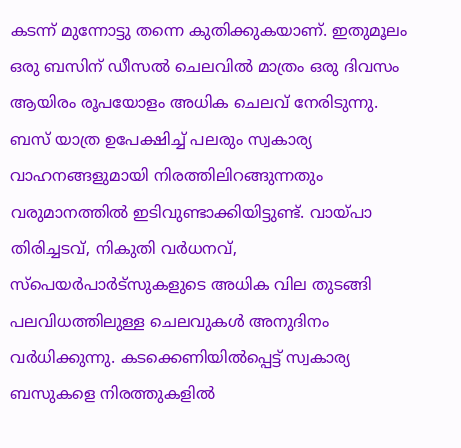കടന്ന് മുന്നോട്ടു തന്നെ കുതിക്കുകയാണ്. ഇതുമൂലം ഒരു ബസിന് ഡീസല്‍ ചെലവില്‍ മാത്രം ഒരു ദിവസം ആയിരം രൂപയോളം അധിക ചെലവ് നേരിടുന്നു. ബസ് യാത്ര ഉപേക്ഷിച്ച് പലരും സ്വകാര്യ വാഹനങ്ങളുമായി നിരത്തിലിറങ്ങുന്നതും വരുമാനത്തില്‍ ഇടിവുണ്ടാക്കിയിട്ടുണ്ട്. വായ്പാ തിരിച്ചടവ്, നികുതി വര്‍ധനവ്, സ്പെയര്‍പാര്‍ട്സുകളുടെ അധിക വില തുടങ്ങി പലവിധത്തിലുള്ള ചെലവുകള്‍ അനുദിനം വര്‍ധിക്കുന്നു. കടക്കെണിയില്‍പ്പെട്ട് സ്വകാര്യ ബസുകളെ നിരത്തുകളില്‍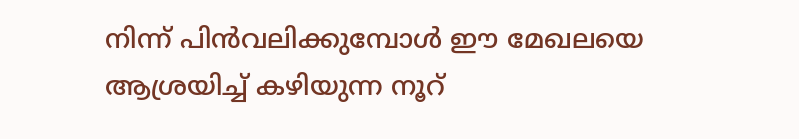നിന്ന് പിന്‍വലിക്കുമ്പോള്‍ ഈ മേഖലയെ ആശ്രയിച്ച് കഴിയുന്ന നൂറ്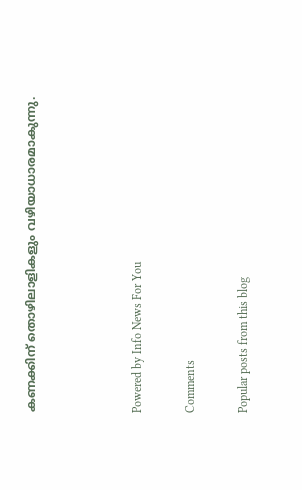കണക്കിന് തൊഴിലാളികളും വഴിയാധാരമാകുന്നു.



Powered by Info News For You

Comments

Popular posts from this blog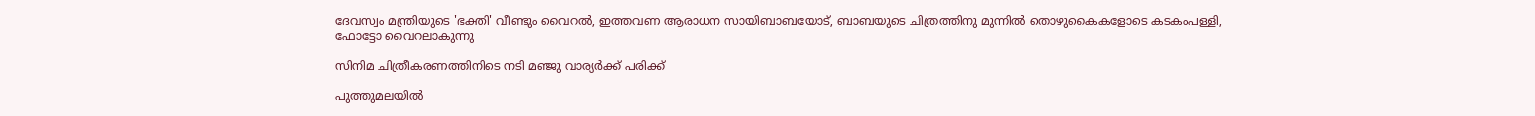ദേവസ്വം മന്ത്രിയുടെ 'ഭക്തി' വീണ്ടും വൈറല്‍, ഇത്തവണ ആരാധന സായിബാബയോട്, ബാബയുടെ ചിത്രത്തിനു മുന്നില്‍ തൊഴുകൈകളോടെ കടകംപള്ളി, ഫോട്ടോ വൈറലാകുന്നു

സിനിമ ചിത്രീകരണത്തിനിടെ നടി മഞ്ജു വാര്യര്‍ക്ക് പരിക്ക്

പുത്തുമലയില്‍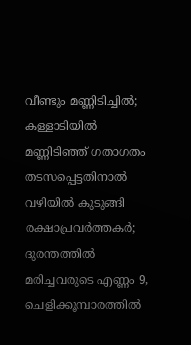വീണ്ടും മണ്ണിടിച്ചില്‍; കള്ളാടിയില്‍ മണ്ണിടിഞ്ഞ് ഗതാഗതം തടസപ്പെട്ടതിനാല്‍ വഴിയില്‍ കുടുങ്ങി രക്ഷാപ്രവര്‍ത്തകര്‍; ദുരന്തത്തില്‍ മരിച്ചവരുടെ എണ്ണം 9, ചെളിക്കൂമ്പാരത്തില്‍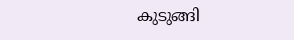കുടുങ്ങി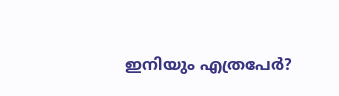ഇനിയും എത്രപേര്‍?